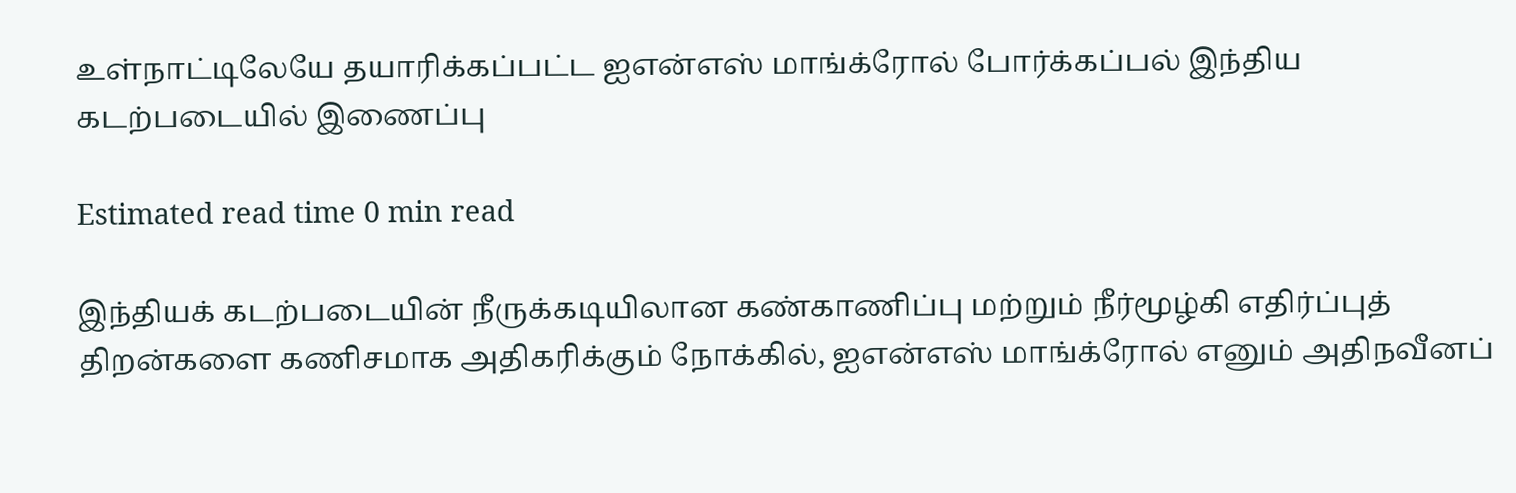உள்நாட்டிலேயே தயாரிக்கப்பட்ட ஐஎன்எஸ் மாங்க்ரோல் போர்க்கப்பல் இந்திய கடற்படையில் இணைப்பு

Estimated read time 0 min read

இந்தியக் கடற்படையின் நீருக்கடியிலான கண்காணிப்பு மற்றும் நீர்மூழ்கி எதிர்ப்புத் திறன்களை கணிசமாக அதிகரிக்கும் நோக்கில், ஐஎன்எஸ் மாங்க்ரோல் எனும் அதிநவீனப்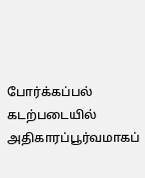போர்க்கப்பல் கடற்படையில் அதிகாரப்பூர்வமாகப்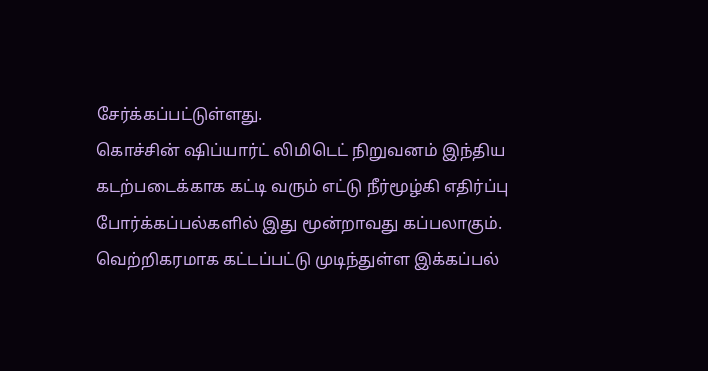சேர்க்கப்பட்டுள்ளது.
கொச்சின் ஷிப்யார்ட் லிமிடெட் நிறுவனம் இந்திய கடற்படைக்காக கட்டி வரும் எட்டு நீர்மூழ்கி எதிர்ப்பு போர்க்கப்பல்களில் இது மூன்றாவது கப்பலாகும்.
வெற்றிகரமாக கட்டப்பட்டு முடிந்துள்ள இக்கப்பல்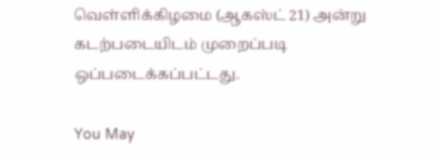வெள்ளிக்கிழமை (ஆகஸ்ட் 21) அன்று கடற்படையிடம் முறைப்படி ஒப்படைக்கப்பட்டது.

You May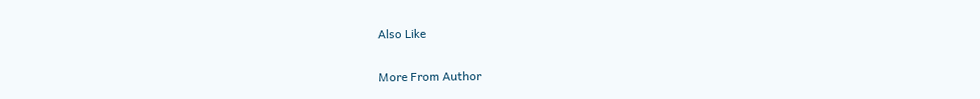Also Like

More From Author